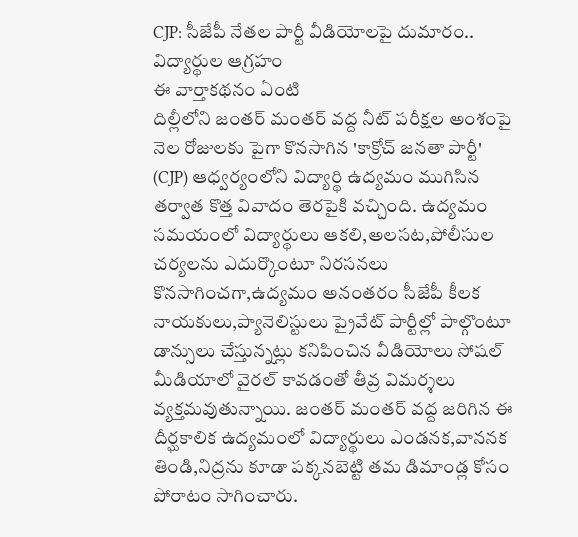CJP: సీజేపీ నేతల పార్టీ వీడియోలపై దుమారం.. విద్యార్థుల ఆగ్రహం
ఈ వార్తాకథనం ఏంటి
దిల్లీలోని జంతర్ మంతర్ వద్ద నీట్ పరీక్షల అంశంపై నెల రోజులకు పైగా కొనసాగిన 'కాక్రోచ్ జనతా పార్టీ' (CJP) ఆధ్వర్యంలోని విద్యార్థి ఉద్యమం ముగిసిన తర్వాత కొత్త వివాదం తెరపైకి వచ్చింది. ఉద్యమం సమయంలో విద్యార్థులు ఆకలి,అలసట,పోలీసుల చర్యలను ఎదుర్కొంటూ నిరసనలు కొనసాగించగా,ఉద్యమం అనంతరం సీజేపీ కీలక నాయకులు,ప్యానెలిస్టులు ప్రైవేట్ పార్టీల్లో పాల్గొంటూ డాన్సులు చేస్తున్నట్లు కనిపించిన వీడియోలు సోషల్ మీడియాలో వైరల్ కావడంతో తీవ్ర విమర్శలు వ్యక్తమవుతున్నాయి. జంతర్ మంతర్ వద్ద జరిగిన ఈ దీర్ఘకాలిక ఉద్యమంలో విద్యార్థులు ఎండనక,వాననక తిండి,నిద్రను కూడా పక్కనబెట్టి తమ డిమాండ్ల కోసం పోరాటం సాగించారు.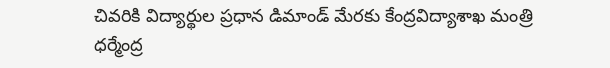చివరికి విద్యార్థుల ప్రధాన డిమాండ్ మేరకు కేంద్రవిద్యాశాఖ మంత్రి ధర్మేంద్ర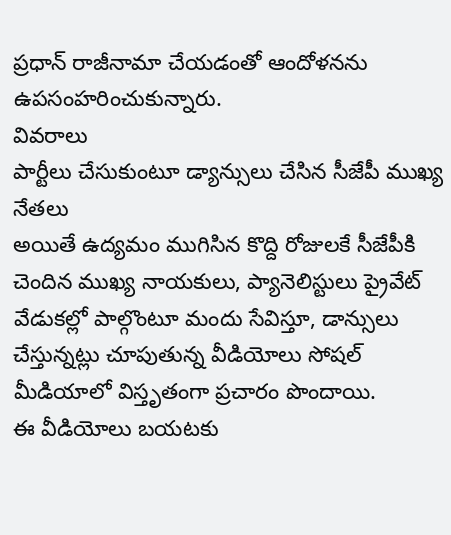ప్రధాన్ రాజీనామా చేయడంతో ఆందోళనను ఉపసంహరించుకున్నారు.
వివరాలు
పార్టీలు చేసుకుంటూ డ్యాన్సులు చేసిన సీజేపీ ముఖ్య నేతలు
అయితే ఉద్యమం ముగిసిన కొద్ది రోజులకే సీజేపీకి చెందిన ముఖ్య నాయకులు, ప్యానెలిస్టులు ప్రైవేట్ వేడుకల్లో పాల్గొంటూ మందు సేవిస్తూ, డాన్సులు చేస్తున్నట్లు చూపుతున్న వీడియోలు సోషల్ మీడియాలో విస్తృతంగా ప్రచారం పొందాయి.
ఈ వీడియోలు బయటకు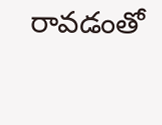రావడంతో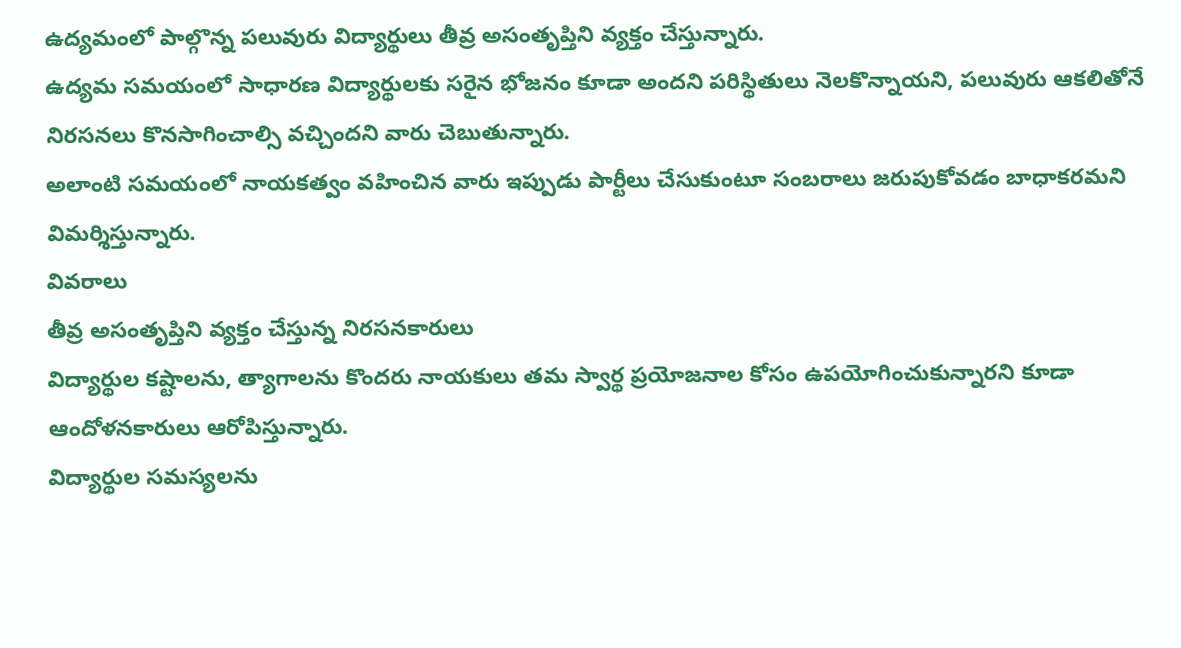ఉద్యమంలో పాల్గొన్న పలువురు విద్యార్థులు తీవ్ర అసంతృప్తిని వ్యక్తం చేస్తున్నారు.
ఉద్యమ సమయంలో సాధారణ విద్యార్థులకు సరైన భోజనం కూడా అందని పరిస్థితులు నెలకొన్నాయని, పలువురు ఆకలితోనే నిరసనలు కొనసాగించాల్సి వచ్చిందని వారు చెబుతున్నారు.
అలాంటి సమయంలో నాయకత్వం వహించిన వారు ఇప్పుడు పార్టీలు చేసుకుంటూ సంబరాలు జరుపుకోవడం బాధాకరమని విమర్శిస్తున్నారు.
వివరాలు
తీవ్ర అసంతృప్తిని వ్యక్తం చేస్తున్న నిరసనకారులు
విద్యార్థుల కష్టాలను, త్యాగాలను కొందరు నాయకులు తమ స్వార్థ ప్రయోజనాల కోసం ఉపయోగించుకున్నారని కూడా ఆందోళనకారులు ఆరోపిస్తున్నారు.
విద్యార్థుల సమస్యలను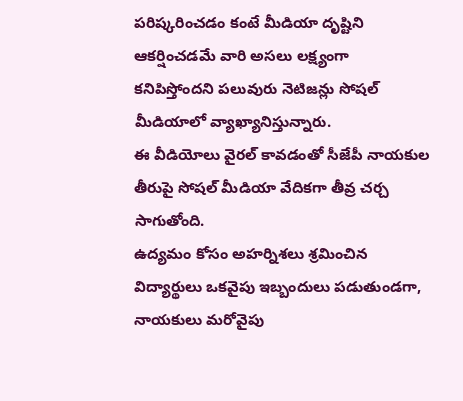పరిష్కరించడం కంటే మీడియా దృష్టిని ఆకర్షించడమే వారి అసలు లక్ష్యంగా కనిపిస్తోందని పలువురు నెటిజన్లు సోషల్ మీడియాలో వ్యాఖ్యానిస్తున్నారు.
ఈ వీడియోలు వైరల్ కావడంతో సీజేపీ నాయకుల తీరుపై సోషల్ మీడియా వేదికగా తీవ్ర చర్చ సాగుతోంది.
ఉద్యమం కోసం అహర్నిశలు శ్రమించిన విద్యార్థులు ఒకవైపు ఇబ్బందులు పడుతుండగా, నాయకులు మరోవైపు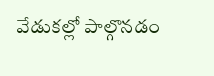వేడుకల్లో పాల్గొనడం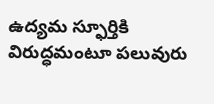ఉద్యమ స్ఫూర్తికి విరుద్ధమంటూ పలువురు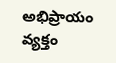అభిప్రాయం వ్యక్తం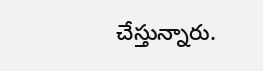చేస్తున్నారు.